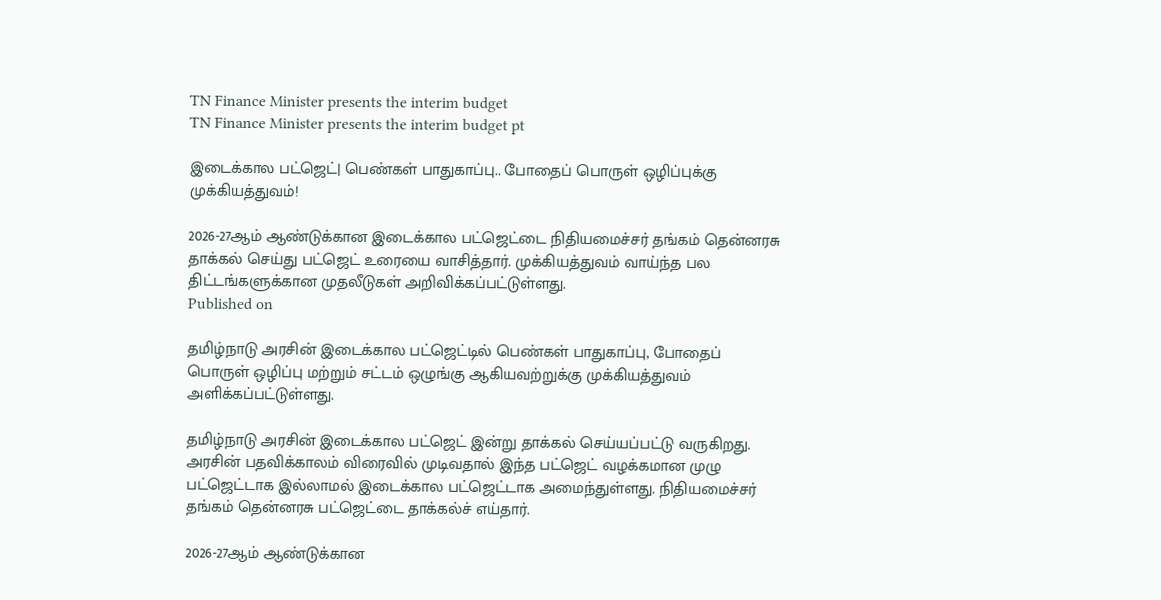TN Finance Minister presents the interim budget
TN Finance Minister presents the interim budget pt

இடைக்கால பட்ஜெட்| பெண்கள் பாதுகாப்பு.. போதைப் பொருள் ஒழிப்புக்கு முக்கியத்துவம்!

2026-27ஆம் ஆண்டுக்கான இடைக்கால பட்ஜெட்டை நிதியமைச்சர் தங்கம் தென்னரசு தாக்கல் செய்து பட்ஜெட் உரையை வாசித்தார். முக்கியத்துவம் வாய்ந்த பல திட்டங்களுக்கான முதலீடுகள் அறிவிக்கப்பட்டுள்ளது.
Published on

தமிழ்நாடு அரசின் இடைக்கால பட்ஜெட்டில் பெண்கள் பாதுகாப்பு, போதைப் பொருள் ஒழிப்பு மற்றும் சட்டம் ஒழுங்கு ஆகியவற்றுக்கு முக்கியத்துவம் அளிக்கப்பட்டுள்ளது.

தமிழ்நாடு அரசின் இடைக்கால பட்ஜெட் இன்று தாக்கல் செய்யப்பட்டு வருகிறது. அரசின் பதவிக்காலம் விரைவில் முடிவதால் இந்த பட்ஜெட் வழக்கமான முழு பட்ஜெட்டாக இல்லாமல் இடைக்கால பட்ஜெட்டாக அமைந்துள்ளது. நிதியமைச்சர் தங்கம் தென்னரசு பட்ஜெட்டை தாக்கல்ச் எய்தார்.

2026-27ஆம் ஆண்டுக்கான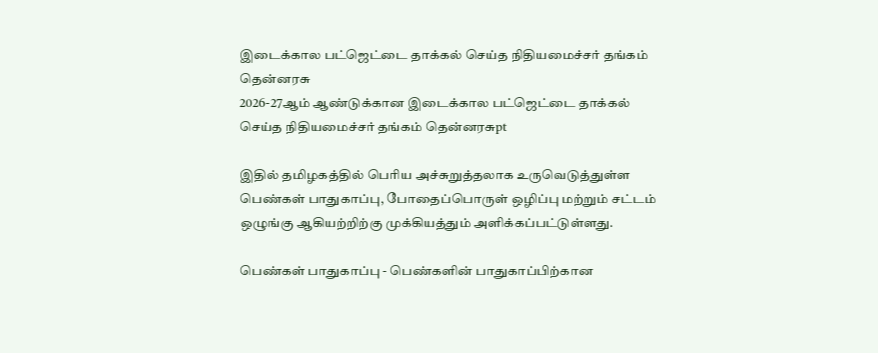இடைக்கால பட்ஜெட்டை தாக்கல் செய்த நிதியமைச்சர் தங்கம் தென்னரசு
2026-27ஆம் ஆண்டுக்கான இடைக்கால பட்ஜெட்டை தாக்கல் செய்த நிதியமைச்சர் தங்கம் தென்னரசுpt

இதில் தமிழகத்தில் பெரிய அச்சுறுத்தலாக உருவெடுத்துள்ள பெண்கள் பாதுகாப்பு, போதைப்பொருள் ஒழிப்பு மற்றும் சட்டம் ஒழுங்கு ஆகியற்றிற்கு முக்கியத்தும் அளிக்கப்பட்டுள்ளது.

பெண்கள் பாதுகாப்பு - பெண்களின் பாதுகாப்பிற்கான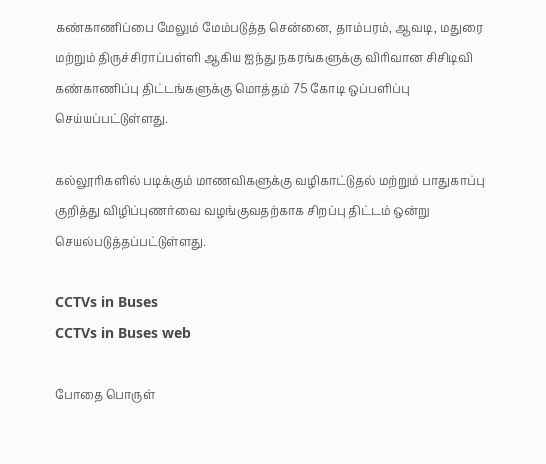கண்காணிப்பை மேலும் மேம்படுத்த சென்னை, தாம்பரம், ஆவடி, மதுரை மற்றும் திருச்சிராப்பள்ளி ஆகிய ஐந்து நகரங்களுக்கு விரிவான சிசிடிவி கண்காணிப்பு திட்டங்களுக்கு மொத்தம் 75 கோடி ஒப்பளிப்பு செய்யப்பட்டுள்ளது.

கல்லூரிகளில் படிக்கும் மாணவிகளுக்கு வழிகாட்டுதல் மற்றும் பாதுகாப்பு குறித்து விழிப்புணர்வை வழங்குவதற்காக சிறப்பு திட்டம் ஒன்று செயல்படுத்தப்பட்டுள்ளது.

CCTVs in Buses
CCTVs in Buses web

போதை பொருள்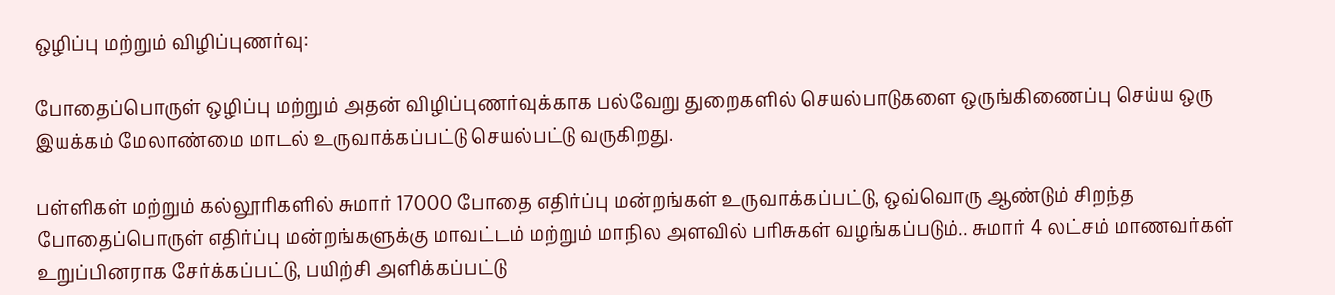ஒழிப்பு மற்றும் விழிப்புணர்வு:

போதைப்பொருள் ஒழிப்பு மற்றும் அதன் விழிப்புணர்வுக்காக பல்வேறு துறைகளில் செயல்பாடுகளை ஒருங்கிணைப்பு செய்ய ஒரு இயக்கம் மேலாண்மை மாடல் உருவாக்கப்பட்டு செயல்பட்டு வருகிறது.

பள்ளிகள் மற்றும் கல்லூரிகளில் சுமார் 17000 போதை எதிர்ப்பு மன்றங்கள் உருவாக்கப்பட்டு, ஒவ்வொரு ஆண்டும் சிறந்த போதைப்பொருள் எதிர்ப்பு மன்றங்களுக்கு மாவட்டம் மற்றும் மாநில அளவில் பரிசுகள் வழங்கப்படும்.. சுமார் 4 லட்சம் மாணவர்கள் உறுப்பினராக சேர்க்கப்பட்டு, பயிற்சி அளிக்கப்பட்டு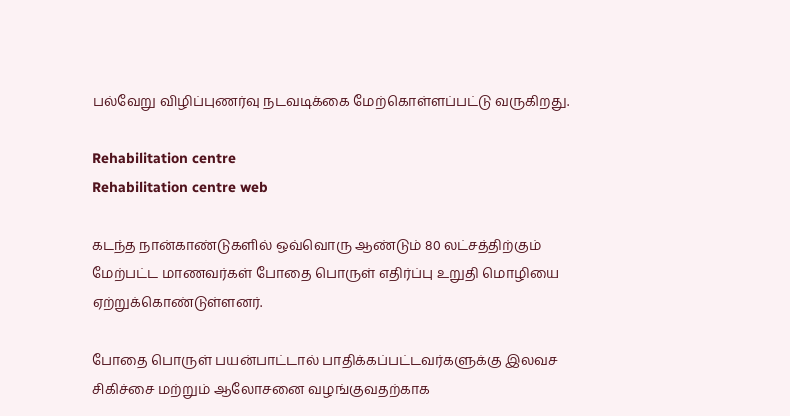பல்வேறு விழிப்புணர்வு நடவடிக்கை மேற்கொள்ளப்பட்டு வருகிறது.

Rehabilitation centre
Rehabilitation centre web

கடந்த நான்காண்டுகளில் ஒவ்வொரு ஆண்டும் 80 லட்சத்திற்கும் மேற்பட்ட மாணவர்கள் போதை பொருள் எதிர்ப்பு உறுதி மொழியை ஏற்றுக்கொண்டுள்ளனர்.

போதை பொருள் பயன்பாட்டால் பாதிக்கப்பட்டவர்களுக்கு இலவச சிகிச்சை மற்றும் ஆலோசனை வழங்குவதற்காக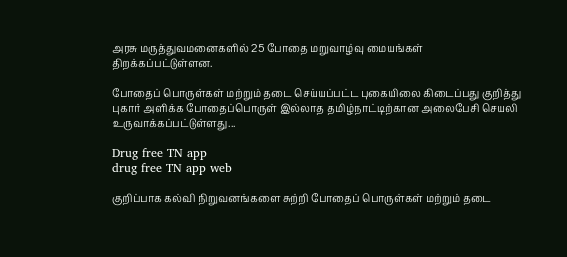அரசு மருத்துவமனைகளில் 25 போதை மறுவாழ்வு மையங்கள் திறக்கப்பட்டுள்ளன.

போதைப் பொருள்கள் மற்றும் தடை செய்யப்பட்ட புகையிலை கிடைப்பது குறித்து புகார் அளிக்க போதைப்பொருள் இல்லாத தமிழ்நாட்டிற்கான அலைபேசி செயலி உருவாக்கப்பட்டுள்ளது...

Drug free TN app
drug free TN app web

குறிப்பாக கல்வி நிறுவனங்களை சுற்றி போதைப் பொருள்கள் மற்றும் தடை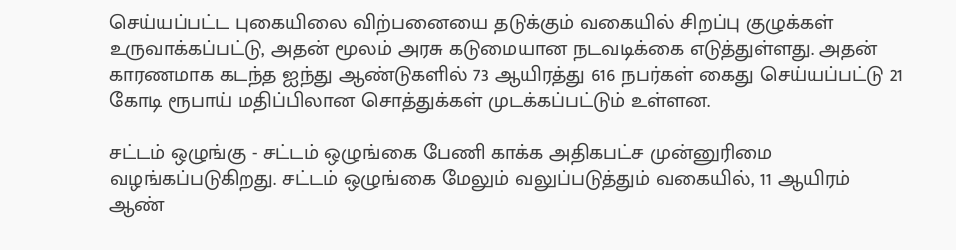செய்யப்பட்ட புகையிலை விற்பனையை தடுக்கும் வகையில் சிறப்பு குழுக்கள் உருவாக்கப்பட்டு, அதன் மூலம் அரசு கடுமையான நடவடிக்கை எடுத்துள்ளது. அதன் காரணமாக கடந்த ஐந்து ஆண்டுகளில் 73 ஆயிரத்து 616 நபர்கள் கைது செய்யப்பட்டு 21 கோடி ரூபாய் மதிப்பிலான சொத்துக்கள் முடக்கப்பட்டும் உள்ளன.

சட்டம் ஒழுங்கு - சட்டம் ஒழுங்கை பேணி காக்க அதிகபட்ச முன்னுரிமை வழங்கப்படுகிறது. சட்டம் ஒழுங்கை மேலும் வலுப்படுத்தும் வகையில், 11 ஆயிரம் ஆண்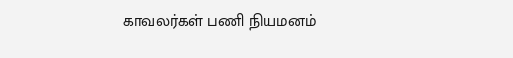காவலர்கள் பணி நியமனம்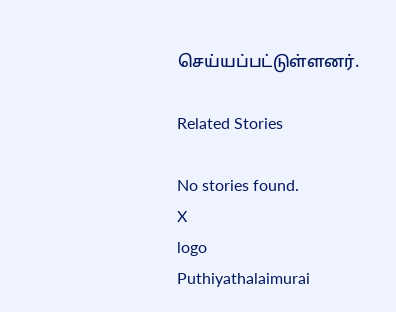செய்யப்பட்டுள்ளனர்.

Related Stories

No stories found.
X
logo
Puthiyathalaimurai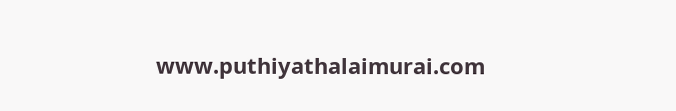www.puthiyathalaimurai.com